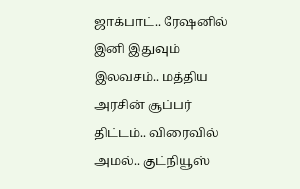ஜாக்பாட்.. ரேஷனில் இனி இதுவும் இலவசம்.. மத்திய அரசின் சூப்பர் திட்டம்.. விரைவில் அமல்.. குட்நியூஸ்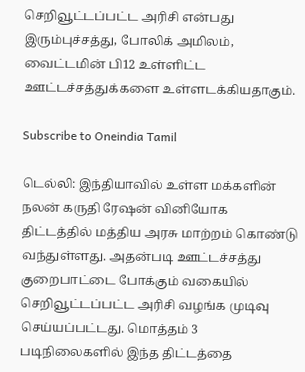செறிவூட்டப்பட்ட அரிசி என்பது இரும்புச்சத்து, போலிக் அமிலம், வைட்டமின் பி12 உள்ளிட்ட ஊட்டச்சத்துக்களை உள்ளடக்கியதாகும்.

Subscribe to Oneindia Tamil

டெல்லி: இந்தியாவில் உள்ள மக்களின் நலன் கருதி ரேஷன் வினியோக திட்டத்தில் மத்திய அரசு மாற்றம் கொண்டு வந்துள்ளது. அதன்படி ஊட்டச்சத்து குறைபாட்டை போக்கும் வகையில் செறிவூட்டப்பட்ட அரிசி வழங்க முடிவு செய்யப்பட்டது. மொத்தம் 3 படிநிலைகளில் இந்த திட்டத்தை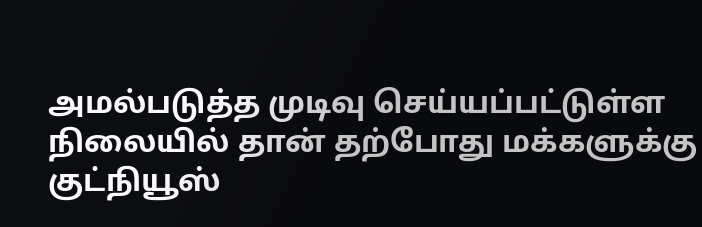அமல்படுத்த முடிவு செய்யப்பட்டுள்ள நிலையில் தான் தற்போது மக்களுக்கு குட்நியூஸ்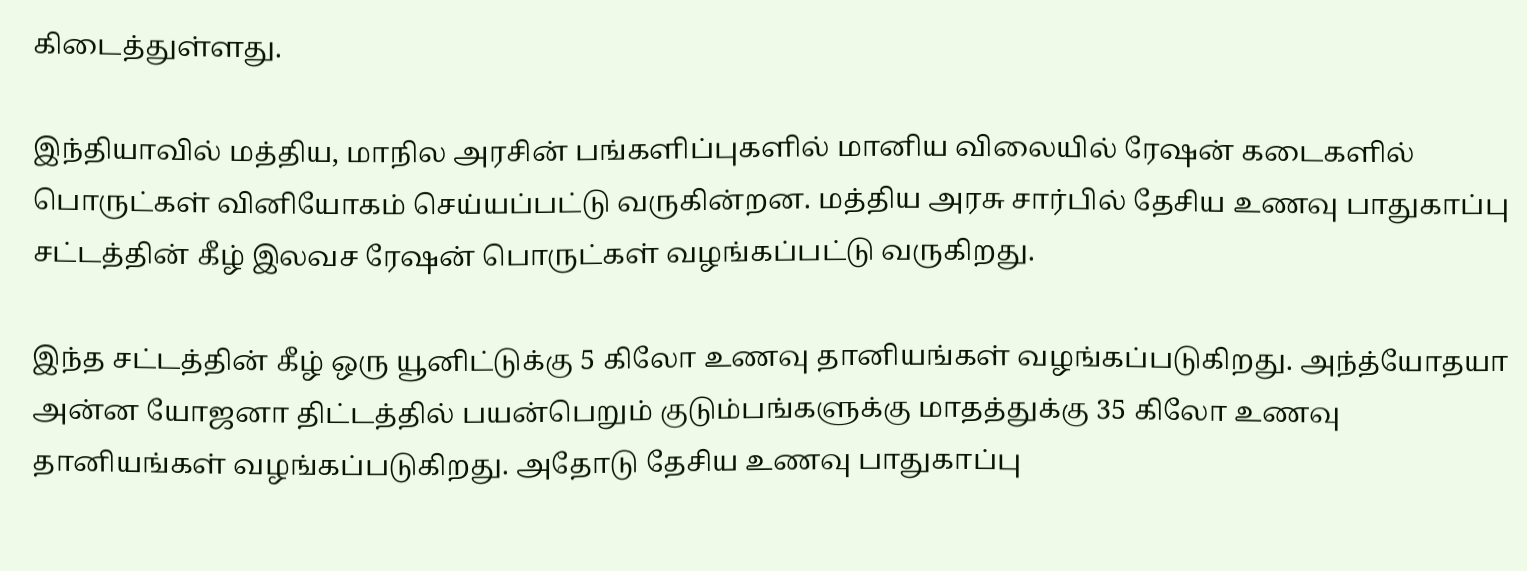கிடைத்துள்ளது.

இந்தியாவில் மத்திய, மாநில அரசின் பங்களிப்புகளில் மானிய விலையில் ரேஷன் கடைகளில் பொருட்கள் வினியோகம் செய்யப்பட்டு வருகின்றன. மத்திய அரசு சார்பில் தேசிய உணவு பாதுகாப்பு சட்டத்தின் கீழ் இலவச ரேஷன் பொருட்கள் வழங்கப்பட்டு வருகிறது.

இந்த சட்டத்தின் கீழ் ஒரு யூனிட்டுக்கு 5 கிலோ உணவு தானியங்கள் வழங்கப்படுகிறது. அந்த்யோதயா அன்ன யோஜனா திட்டத்தில் பயன்பெறும் குடும்பங்களுக்கு மாதத்துக்கு 35 கிலோ உணவு தானியங்கள் வழங்கப்படுகிறது. அதோடு தேசிய உணவு பாதுகாப்பு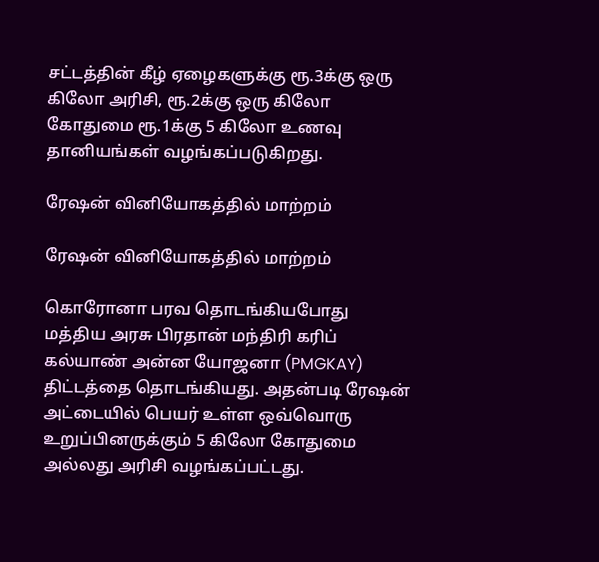சட்டத்தின் கீழ் ஏழைகளுக்கு ரூ.3க்கு ஒரு கிலோ அரிசி, ரூ.2க்கு ஒரு கிலோ கோதுமை ரூ.1க்கு 5 கிலோ உணவு தானியங்கள் வழங்கப்படுகிறது.

ரேஷன் வினியோகத்தில் மாற்றம்

ரேஷன் வினியோகத்தில் மாற்றம்

கொரோனா பரவ தொடங்கியபோது மத்திய அரசு பிரதான் மந்திரி கரிப் கல்யாண் அன்ன யோஜனா (PMGKAY) திட்டத்தை தொடங்கியது. அதன்படி ரேஷன் அட்டையில் பெயர் உள்ள ஒவ்வொரு உறுப்பினருக்கும் 5 கிலோ கோதுமை அல்லது அரிசி வழங்கப்பட்டது.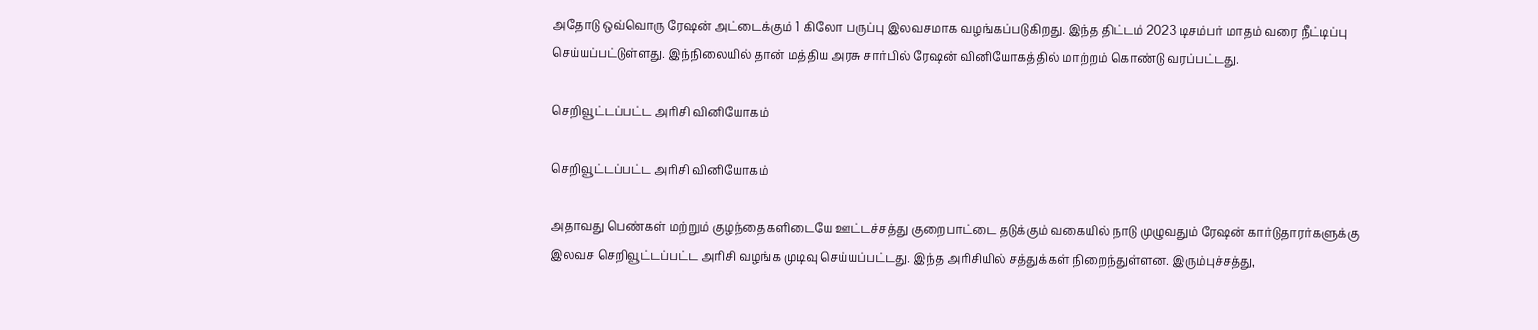அதோடு ஒவ்வொரு ரேஷன் அட்டைக்கும் 1 கிலோ பருப்பு இலவசமாக வழங்கப்படுகிறது. இந்த திட்டம் 2023 டிசம்பர் மாதம் வரை நீட்டிப்பு செய்யப்பட்டுள்ளது. இந்நிலையில் தான் மத்திய அரசு சார்பில் ரேஷன் வினியோகத்தில் மாற்றம் கொண்டு வரப்பட்டது.

செறிவூட்டப்பட்ட அரிசி வினியோகம்

செறிவூட்டப்பட்ட அரிசி வினியோகம்

அதாவது பெண்கள் மற்றும் குழந்தைகளிடையே ஊட்டச்சத்து குறைபாட்டை தடுக்கும் வகையில் நாடு முழுவதும் ரேஷன் கார்டுதாரர்களுக்கு இலவச செறிவூட்டப்பட்ட அரிசி வழங்க முடிவு செய்யப்பட்டது. இந்த அரிசியில் சத்துக்கள் நிறைந்துள்ளன. இரும்புச்சத்து,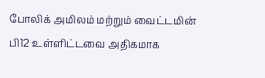போலிக் அமிலம் மற்றும் வைட்டமின் பி12 உள்ளிட்டவை அதிகமாக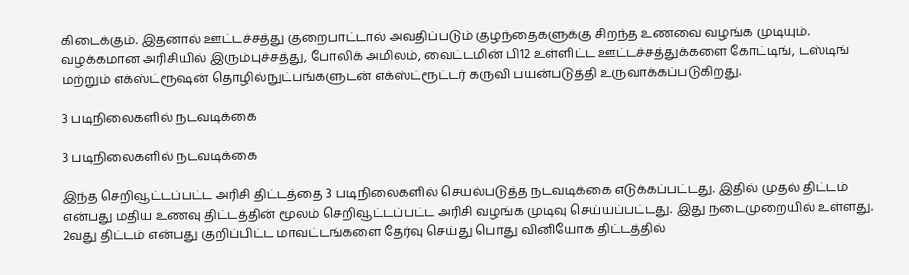கிடைக்கும். இதனால் ஊட்டச்சத்து குறைபாட்டால் அவதிப்படும் குழந்தைகளுக்கு சிறந்த உணவை வழங்க முடியும். வழக்கமான அரிசியில் இரும்புச்சத்து, போலிக் அமிலம், வைட்டமின் பி12 உள்ளிட்ட ஊட்டச்சத்துக்களை கோட்டிங், டஸ்டிங் மற்றும் எக்ஸ்ட்ரூஷன் தொழில்நுட்பங்களுடன் எக்ஸ்ட்ரூட்டர் கருவி பயன்படுத்தி உருவாக்கப்படுகிறது.

3 படிநிலைகளில் நடவடிக்கை

3 படிநிலைகளில் நடவடிக்கை

இந்த செறிவூட்டப்பட்ட அரிசி திட்டத்தை 3 படிநிலைகளில் செயல்படுத்த நடவடிக்கை எடுக்கப்பட்டது. இதில் முதல் திட்டம் என்பது மதிய உணவு திட்டத்தின் மூலம் செறிவூட்டப்பட்ட அரிசி வழங்க முடிவு செய்யப்பட்டது. இது நடைமுறையில் உள்ளது. 2வது திட்டம் என்பது குறிப்பிட்ட மாவட்டங்களை தேர்வு செய்து பொது வினியோக திட்டத்தில்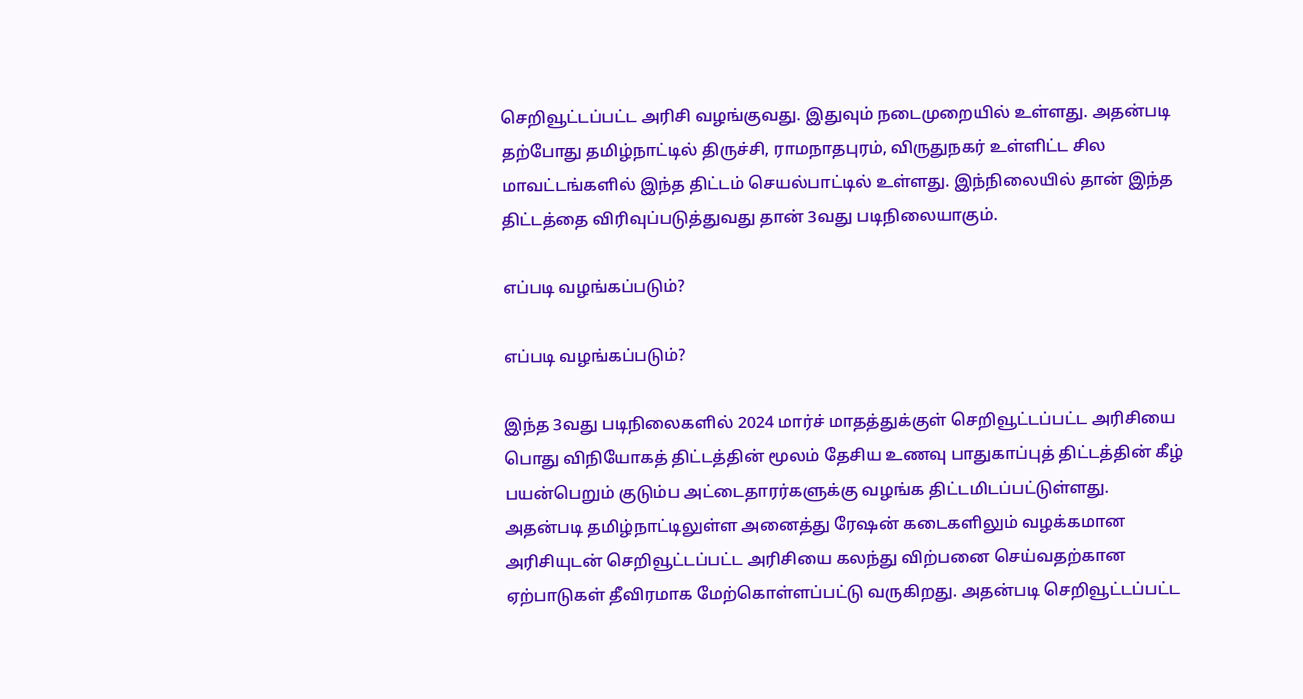செறிவூட்டப்பட்ட அரிசி வழங்குவது. இதுவும் நடைமுறையில் உள்ளது. அதன்படி தற்போது தமிழ்நாட்டில் திருச்சி, ராமநாதபுரம், விருதுநகர் உள்ளிட்ட சில மாவட்டங்களில் இந்த திட்டம் செயல்பாட்டில் உள்ளது. இந்நிலையில் தான் இந்த திட்டத்தை விரிவுப்படுத்துவது தான் 3வது படிநிலையாகும்.

எப்படி வழங்கப்படும்?

எப்படி வழங்கப்படும்?

இந்த 3வது படிநிலைகளில் 2024 மார்ச் மாதத்துக்குள் செறிவூட்டப்பட்ட அரிசியை பொது விநியோகத் திட்டத்தின் மூலம் தேசிய உணவு பாதுகாப்புத் திட்டத்தின் கீழ் பயன்பெறும் குடும்ப அட்டைதாரர்களுக்கு வழங்க திட்டமிடப்பட்டுள்ளது. அதன்படி தமிழ்நாட்டிலுள்ள அனைத்து ரேஷன் கடைகளிலும் வழக்கமான அரிசியுடன் செறிவூட்டப்பட்ட அரிசியை கலந்து விற்பனை செய்வதற்கான ஏற்பாடுகள் தீவிரமாக மேற்கொள்ளப்பட்டு வருகிறது. அதன்படி செறிவூட்டப்பட்ட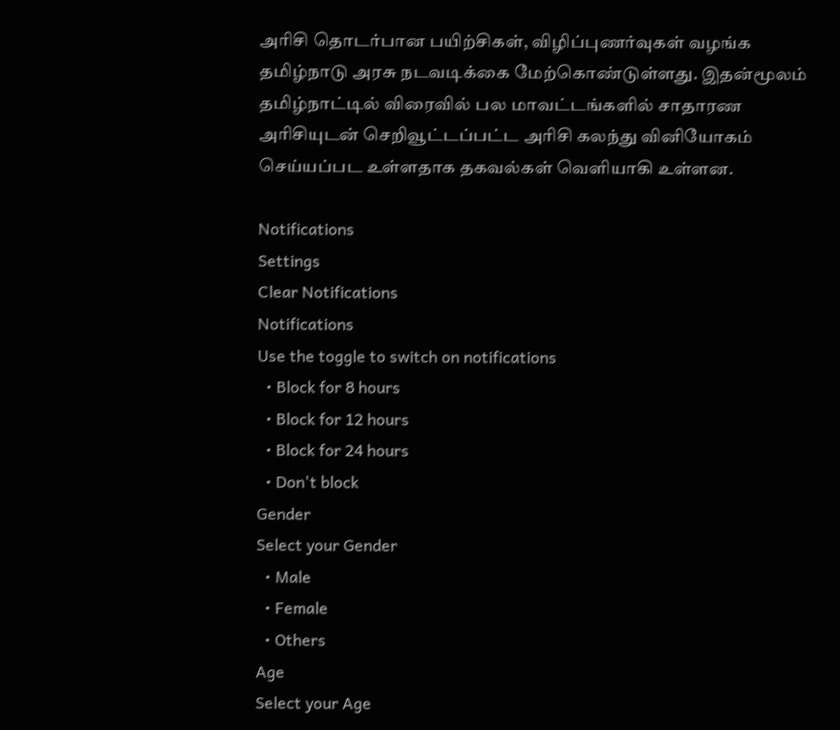அரிசி தொடர்பான பயிற்சிகள், விழிப்புணர்வுகள் வழங்க தமிழ்நாடு அரசு நடவடிக்கை மேற்கொண்டுள்ளது. இதன்மூலம் தமிழ்நாட்டில் விரைவில் பல மாவட்டங்களில் சாதாரண அரிசியுடன் செறிவூட்டப்பட்ட அரிசி கலந்து வினியோகம் செய்யப்பட உள்ளதாக தகவல்கள் வெளியாகி உள்ளன.

Notifications
Settings
Clear Notifications
Notifications
Use the toggle to switch on notifications
  • Block for 8 hours
  • Block for 12 hours
  • Block for 24 hours
  • Don't block
Gender
Select your Gender
  • Male
  • Female
  • Others
Age
Select your Age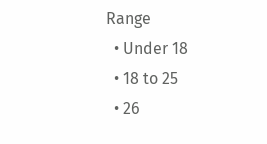Range
  • Under 18
  • 18 to 25
  • 26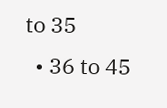to 35
  • 36 to 45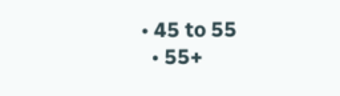• 45 to 55
  • 55+